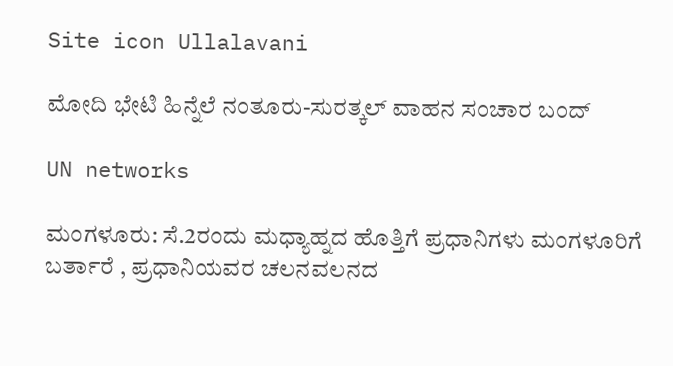Site icon Ullalavani

ಮೋದಿ ಭೇಟಿ ಹಿನ್ನೆಲೆ ನಂತೂರು-ಸುರತ್ಕಲ್‌ ವಾಹನ ಸಂಚಾರ ಬಂದ್

UN networks

ಮಂಗಳೂರು: ಸೆ.2ರಂದು‌ ಮಧ್ಯಾಹ್ನದ ಹೊತ್ತಿಗೆ‌ ಪ್ರಧಾನಿಗಳು ಮಂಗಳೂರಿಗೆ‌ ಬರ್ತಾರೆ , ಪ್ರಧಾನಿಯವರ ಚಲನವಲನದ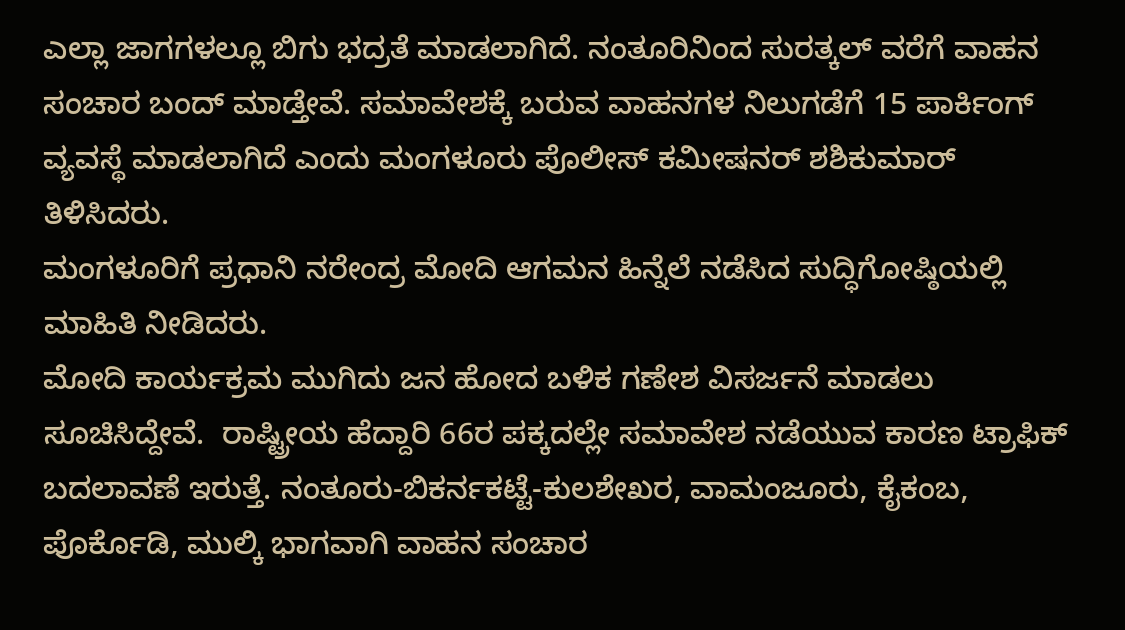ಎಲ್ಲಾ ಜಾಗಗಳಲ್ಲೂ ಬಿಗು ಭದ್ರತೆ ಮಾಡಲಾಗಿದೆ. ನಂತೂರಿನಿಂದ ಸುರತ್ಕಲ್ ವರೆಗೆ ವಾಹನ ಸಂಚಾರ ಬಂದ್ ಮಾಡ್ತೇವೆ. ಸಮಾವೇಶಕ್ಕೆ ಬರುವ ವಾಹನಗಳ ನಿಲುಗಡೆಗೆ 15 ಪಾರ್ಕಿಂಗ್ ವ್ಯವಸ್ಥೆ ಮಾಡಲಾಗಿದೆ ಎಂದು ಮಂಗಳೂರು ಪೊಲೀಸ್‌ ಕಮೀಷನರ್‌ ಶಶಿಕುಮಾರ್‌ ತಿಳಿಸಿದರು.
ಮಂಗಳೂರಿಗೆ ಪ್ರಧಾನಿ ನರೇಂದ್ರ ಮೋದಿ ಆಗಮ‌ನ ಹಿನ್ನೆಲೆ ನಡೆಸಿದ ಸುದ್ಧಿಗೋಷ್ಠಿಯಲ್ಲಿ ಮಾಹಿತಿ ನೀಡಿದರು.
ಮೋದಿ ಕಾರ್ಯಕ್ರಮ ಮುಗಿದು ಜನ ಹೋದ ಬಳಿಕ ಗಣೇಶ ವಿಸರ್ಜನೆ ಮಾಡಲು ಸೂಚಿಸಿದ್ದೇವೆ.  ರಾಷ್ಟ್ರೀಯ ಹೆದ್ದಾರಿ 66ರ ಪಕ್ಕದಲ್ಲೇ ಸಮಾವೇಶ ‌ನಡೆಯುವ ಕಾರಣ ಟ್ರಾಫಿಕ್ ಬದಲಾವಣೆ ಇರುತ್ತೆ. ನಂತೂರು-ಬಿಕರ್ನಕಟ್ಟೆ-ಕುಲಶೇಖರ, ವಾಮಂಜೂರು, ಕೈಕಂಬ, ಪೊರ್ಕೊಡಿ, ಮುಲ್ಕಿ ಭಾಗವಾಗಿ ವಾಹನ ಸಂಚಾರ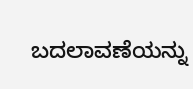ಬದಲಾವಣೆಯನ್ನು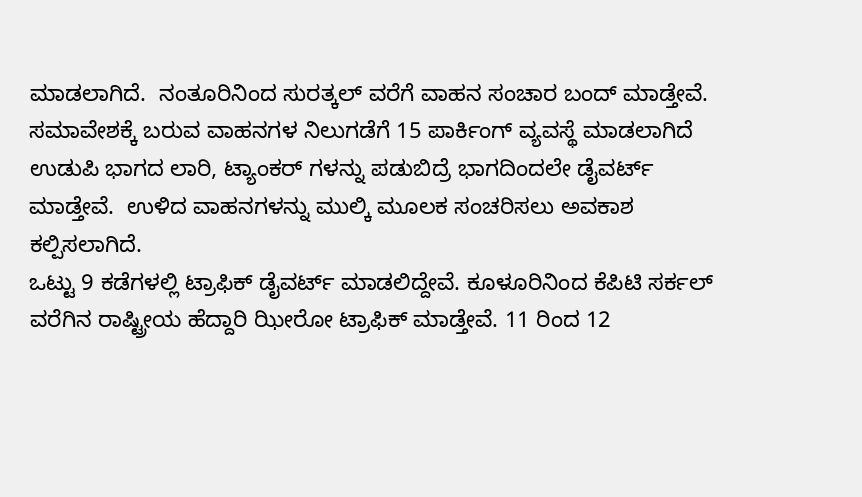ಮಾಡಲಾಗಿದೆ.  ನಂತೂರಿನಿಂದ ಸುರತ್ಕಲ್ ವರೆಗೆ ವಾಹನ ಸಂಚಾರ ಬಂದ್ ಮಾಡ್ತೇವೆ. ಸಮಾವೇಶಕ್ಕೆ ಬರುವ ವಾಹನಗಳ ನಿಲುಗಡೆಗೆ 15 ಪಾರ್ಕಿಂಗ್ ವ್ಯವಸ್ಥೆ ಮಾಡಲಾಗಿದೆ
ಉಡುಪಿ ಭಾಗದ ಲಾರಿ, ಟ್ಯಾಂಕರ್ ಗಳನ್ನು ಪಡುಬಿದ್ರೆ ಭಾಗದಿಂದಲೇ ಡೈವರ್ಟ್ ಮಾಡ್ತೇವೆ.  ಉಳಿದ ವಾಹನಗಳನ್ನು‌ ಮುಲ್ಕಿ ಮೂಲಕ ಸಂಚರಿಸಲು ಅವಕಾಶ ಕಲ್ಪಿಸಲಾಗಿದೆ.
ಒಟ್ಟು 9 ಕಡೆಗಳಲ್ಲಿ ಟ್ರಾಫಿಕ್ ಡೈವರ್ಟ್ ಮಾಡಲಿದ್ದೇವೆ. ಕೂಳೂರಿನಿಂದ ಕೆಪಿಟಿ ಸರ್ಕಲ್ ವರೆಗಿನ ರಾಷ್ಟ್ರೀಯ ‌ಹೆದ್ದಾರಿ ಝೀರೋ ಟ್ರಾಫಿಕ್ ಮಾಡ್ತೇವೆ. 11 ರಿಂದ 12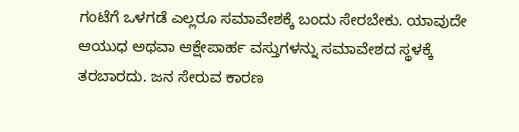ಗಂಟೆಗೆ ಒಳಗಡೆ ಎಲ್ಲರೂ ಸಮಾವೇಶಕ್ಕೆ ಬಂದು ಸೇರಬೇಕು. ಯಾವುದೇ ಆಯುಧ ಅಥವಾ ಆಕ್ಷೇಪಾರ್ಹ ವಸ್ತುಗಳನ್ನು ಸಮಾವೇಶದ ಸ್ಥಳಕ್ಕೆ ತರಬಾರದು. ಜನ ಸೇರುವ ಕಾರಣ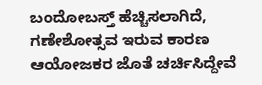ಬಂದೋಬಸ್ತ್ ‌ಹೆಚ್ಚಿಸಲಾಗಿದೆ, ಗಣೇಶೋತ್ಸವ ಇರುವ ಕಾರಣ ಆಯೋಜಕರ ಜೊತೆ ಚರ್ಚಿಸಿದ್ದೇವೆ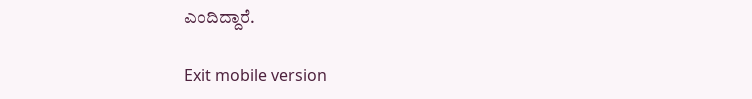ಎಂದಿದ್ದಾರೆ.

Exit mobile version